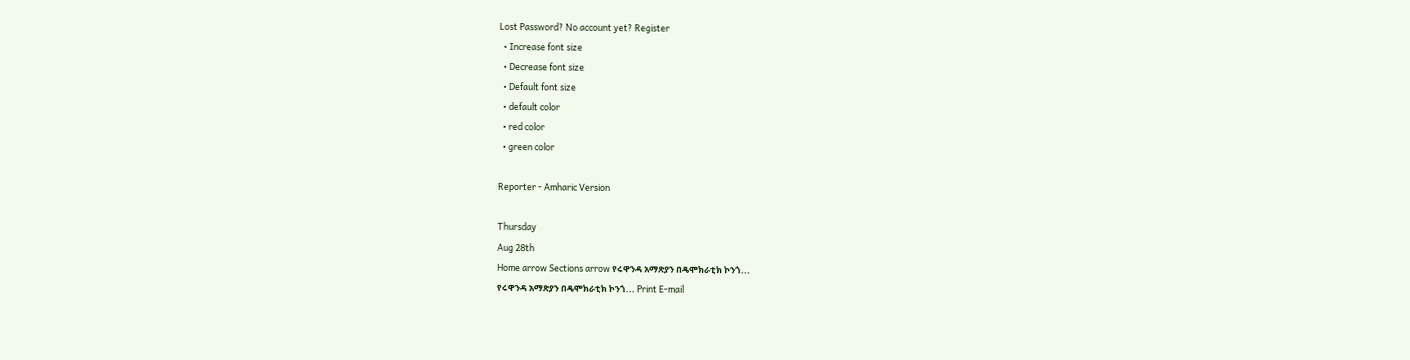Lost Password? No account yet? Register
  • Increase font size
  • Decrease font size
  • Default font size
  • default color
  • red color
  • green color

Reporter - Amharic Version

Thursday
Aug 28th
Home arrow Sections arrow የሩዋንዳ አማጽያን በዴሞክራቲክ ኮንጎ...
የሩዋንዳ አማጽያን በዴሞክራቲክ ኮንጎ... Print E-mail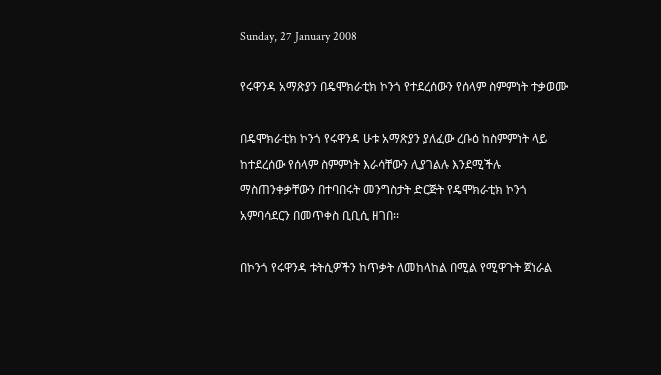Sunday, 27 January 2008

የሩዋንዳ አማጽያን በዴሞክራቲክ ኮንጎ የተደረሰውን የሰላም ስምምነት ተቃወሙ

በዴሞክራቲክ ኮንጎ የሩዋንዳ ሁቱ አማጽያን ያለፈው ረቡዕ ከስምምነት ላይ ከተደረሰው የሰላም ስምምነት እራሳቸውን ሊያገልሉ እንደሚችሉ ማስጠንቀቃቸውን በተባበሩት መንግስታት ድርጅት የዴሞክራቲክ ኮንጎ አምባሳደርን በመጥቀስ ቢቢሲ ዘገበ፡፡

በኮንጎ የሩዋንዳ ቱትሲዎችን ከጥቃት ለመከላከል በሚል የሚዋጉት ጀነራል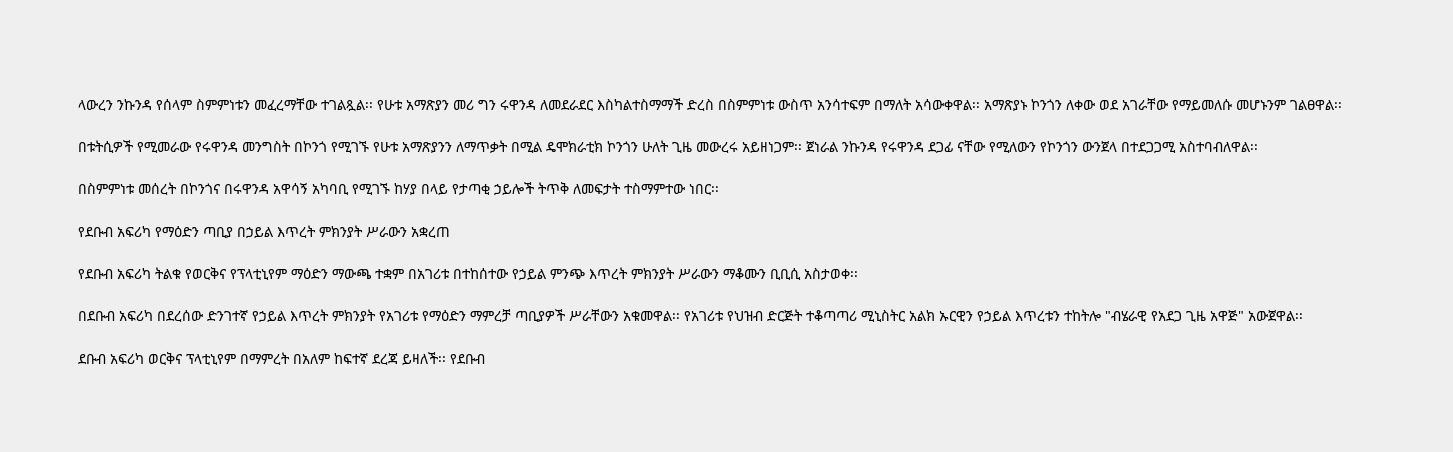ላውረን ንኩንዳ የሰላም ስምምነቱን መፈረማቸው ተገልጿል፡፡ የሁቱ አማጽያን መሪ ግን ሩዋንዳ ለመደራደር እስካልተስማማች ድረስ በስምምነቱ ውስጥ አንሳተፍም በማለት አሳውቀዋል፡፡ አማጽያኑ ኮንጎን ለቀው ወደ አገራቸው የማይመለሱ መሆኑንም ገልፀዋል፡፡

በቱትሲዎች የሚመራው የሩዋንዳ መንግስት በኮንጎ የሚገኙ የሁቱ አማጽያንን ለማጥቃት በሚል ዴሞክራቲክ ኮንጎን ሁለት ጊዜ መውረሩ አይዘነጋም፡፡ ጀነራል ንኩንዳ የሩዋንዳ ደጋፊ ናቸው የሚለውን የኮንጎን ውንጀላ በተደጋጋሚ አስተባብለዋል፡፡

በስምምነቱ መሰረት በኮንጎና በሩዋንዳ አዋሳኝ አካባቢ የሚገኙ ከሃያ በላይ የታጣቂ ኃይሎች ትጥቅ ለመፍታት ተስማምተው ነበር፡፡

የደቡብ አፍሪካ የማዕድን ጣቢያ በኃይል እጥረት ምክንያት ሥራውን አቋረጠ

የደቡብ አፍሪካ ትልቁ የወርቅና የፕላቲኒየም ማዕድን ማውጫ ተቋም በአገሪቱ በተከሰተው የኃይል ምንጭ እጥረት ምክንያት ሥራውን ማቆሙን ቢቢሲ አስታወቀ፡፡

በደቡብ አፍሪካ በደረሰው ድንገተኛ የኃይል እጥረት ምክንያት የአገሪቱ የማዕድን ማምረቻ ጣቢያዎች ሥራቸውን አቁመዋል፡፡ የአገሪቱ የህዝብ ድርጅት ተቆጣጣሪ ሚኒስትር አልክ ኡርዊን የኃይል እጥረቱን ተከትሎ "ብሄራዊ የአደጋ ጊዜ አዋጅ" አውጀዋል፡፡

ደቡብ አፍሪካ ወርቅና ፕላቲኒየም በማምረት በአለም ከፍተኛ ደረጃ ይዛለች፡፡ የደቡብ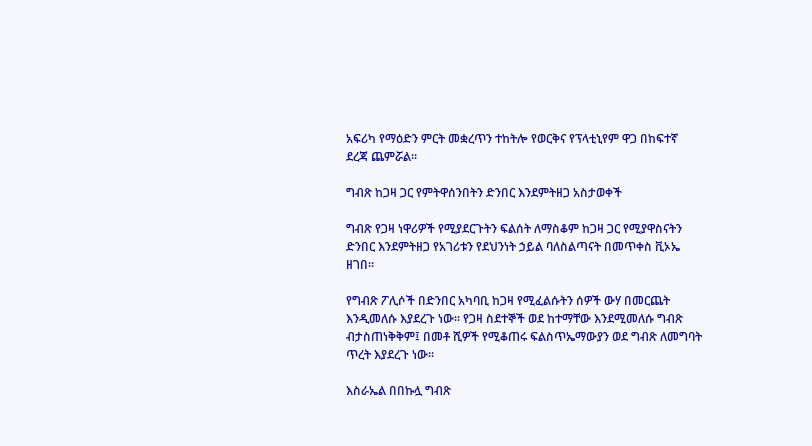አፍሪካ የማዕድን ምርት መቋረጥን ተከትሎ የወርቅና የፕላቲኒየም ዋጋ በከፍተኛ ደረጃ ጨምሯል፡፡

ግብጽ ከጋዛ ጋር የምትዋሰንበትን ድንበር እንደምትዘጋ አስታወቀች

ግብጽ የጋዛ ነዋሪዎች የሚያደርጉትን ፍልሰት ለማስቆም ከጋዛ ጋር የሚያዋስናትን ድንበር እንደምትዘጋ የአገሪቱን የደህንነት ኃይል ባለስልጣናት በመጥቀስ ቪኦኤ ዘገበ፡፡

የግብጽ ፖሊሶች በድንበር አካባቢ ከጋዛ የሚፈልሱትን ሰዎች ውሃ በመርጨት እንዲመለሱ እያደረጉ ነው፡፡ የጋዛ ስደተኞች ወደ ከተማቸው እንደሚመለሱ ግብጽ ብታስጠነቅቅም፤ በመቶ ሺዎች የሚቆጠሩ ፍልስጥኤማውያን ወደ ግብጽ ለመግባት ጥረት እያደረጉ ነው፡፡

እስራኤል በበኩሏ ግብጽ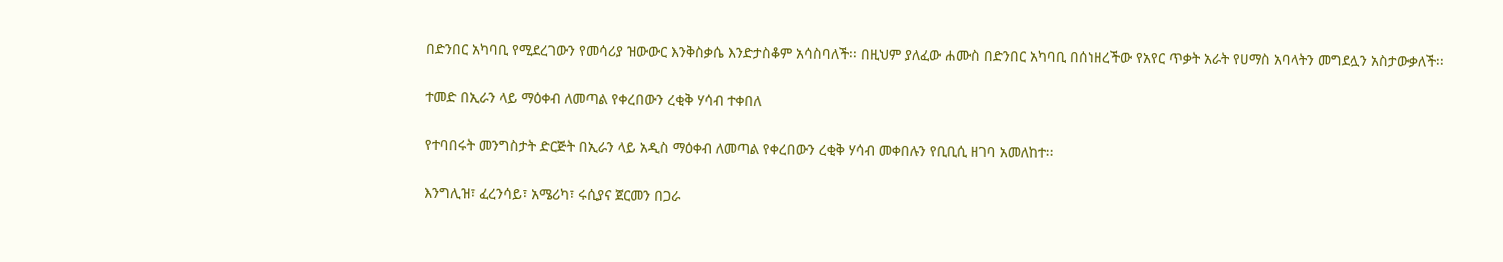በድንበር አካባቢ የሚደረገውን የመሳሪያ ዝውውር እንቅስቃሴ እንድታስቆም አሳስባለች፡፡ በዚህም ያለፈው ሐሙስ በድንበር አካባቢ በሰነዘረችው የአየር ጥቃት አራት የሀማስ አባላትን መግደሏን አስታውቃለች፡፡

ተመድ በኢራን ላይ ማዕቀብ ለመጣል የቀረበውን ረቂቅ ሃሳብ ተቀበለ

የተባበሩት መንግስታት ድርጅት በኢራን ላይ አዲስ ማዕቀብ ለመጣል የቀረበውን ረቂቅ ሃሳብ መቀበሉን የቢቢሲ ዘገባ አመለከተ፡፡

እንግሊዝ፣ ፈረንሳይ፣ አሜሪካ፣ ሩሲያና ጀርመን በጋራ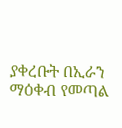ያቀረቡት በኢራን ማዕቀብ የመጣል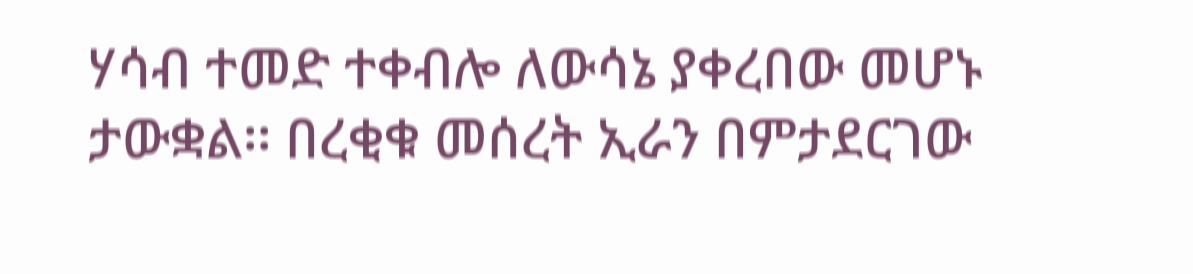ሃሳብ ተመድ ተቀብሎ ለውሳኔ ያቀረበው መሆኑ ታውቋል፡፡ በረቂቁ መሰረት ኢራን በምታደርገው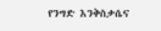የንግድ እንቅስቃሴና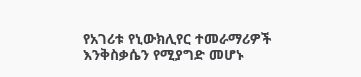የአገሪቱ የኒውክሊየር ተመራማሪዎች እንቅስቃሴን የሚያግድ መሆኑ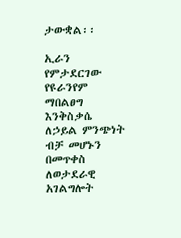ታውቋል፡፡

ኢራን የምታደርገው የዩራንየም ማበልፀግ እንቅስቃሴ ለኃይል ምንጭነት ብቻ መሆኑን በመጥቀስ ለወታደራዊ አገልግሎት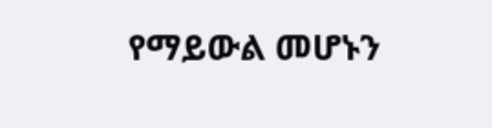የማይውል መሆኑን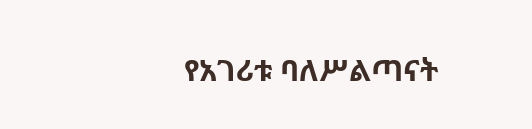የአገሪቱ ባለሥልጣናት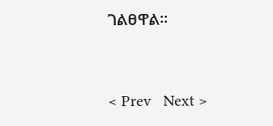ገልፀዋል፡፡


< Prev   Next >